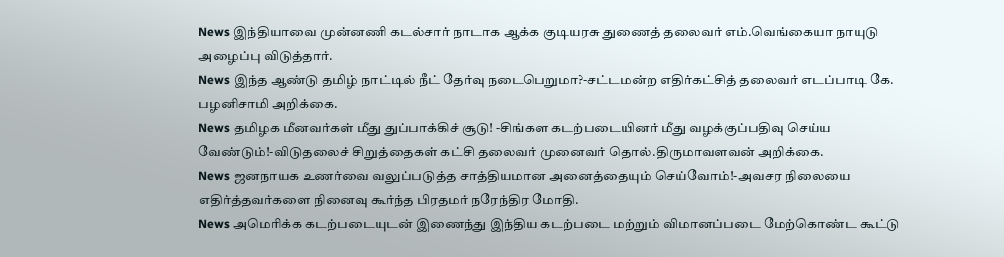News இந்தியாவை முன்னணி கடல்சார் நாடாக ஆக்க குடியரசு துணைத் தலைவர் எம்.வெங்கையா நாயுடு அழைப்பு விடுத்தார்.
News இந்த ஆண்டு தமிழ் நாட்டில் நீட் தேர்வு நடைபெறுமா?-சட்டமன்ற எதிர்கட்சித் தலைவர் எடப்பாடி கே. பழனிசாமி அறிக்கை.
News தமிழக மீனவர்கள் மீது துப்பாக்கிச் சூடு! -சிங்கள கடற்படையினர் மீது வழக்குப்பதிவு செய்ய வேண்டும்!-விடுதலைச் சிறுத்தைகள் கட்சி தலைவர் முனைவர் தொல்.திருமாவளவன் அறிக்கை.
News ஜனநாயக உணர்வை வலுப்படுத்த சாத்தியமான அனைத்தையும் செய்வோம்!-அவசர நிலையை எதிர்த்தவர்களை நினைவு கூர்ந்த பிரதமர் நரேந்திர மோதி.
News அமெரிக்க கடற்படையுடன் இணைந்து இந்திய கடற்படை மற்றும் விமானப்படை மேற்கொண்ட கூட்டு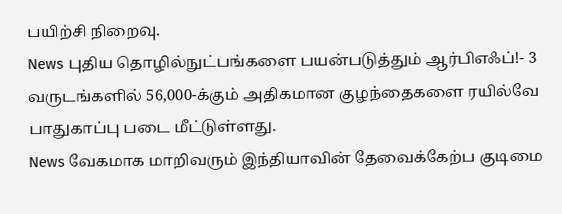பயிற்சி நிறைவு.
News புதிய தொழில்நுட்பங்களை பயன்படுத்தும் ஆர்பிஎஃப்!- 3 வருடங்களில் 56,000-க்கும் அதிகமான குழந்தைகளை ரயில்வே பாதுகாப்பு படை மீட்டுள்ளது.
News வேகமாக மாறிவரும் இந்தியாவின் தேவைக்கேற்ப குடிமை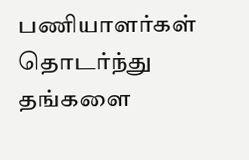பணியாளர்கள் தொடர்ந்து தங்களை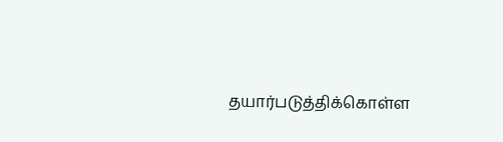தயார்படுத்திக்கொள்ள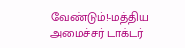வேண்டும்!-மத்திய அமைச்சர் டாக்டர்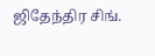ஜிதேந்திர சிங்.